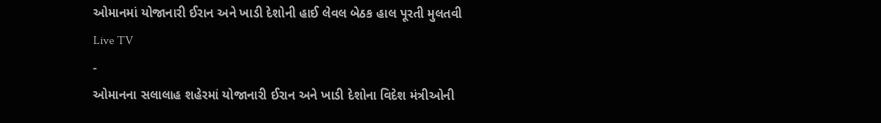ઓમાનમાં યોજાનારી ઈરાન અને ખાડી દેશોની હાઈ લેવલ બેઠક હાલ પૂરતી મુલતવી
Live TV
-
ઓમાનના સલાલાહ શહેરમાં યોજાનારી ઈરાન અને ખાડી દેશોના વિદેશ મંત્રીઓની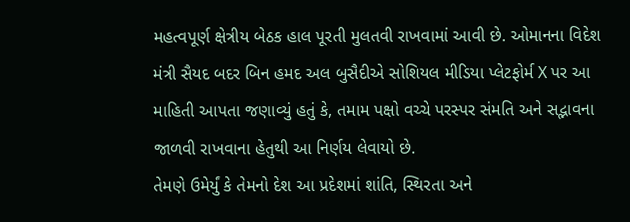મહત્વપૂર્ણ ક્ષેત્રીય બેઠક હાલ પૂરતી મુલતવી રાખવામાં આવી છે. ઓમાનના વિદેશ મંત્રી સૈયદ બદર બિન હમદ અલ બુસૈદીએ સોશિયલ મીડિયા પ્લેટફોર્મ X પર આ માહિતી આપતા જણાવ્યું હતું કે, તમામ પક્ષો વચ્ચે પરસ્પર સંમતિ અને સદ્ભાવના જાળવી રાખવાના હેતુથી આ નિર્ણય લેવાયો છે.
તેમણે ઉમેર્યું કે તેમનો દેશ આ પ્રદેશમાં શાંતિ, સ્થિરતા અને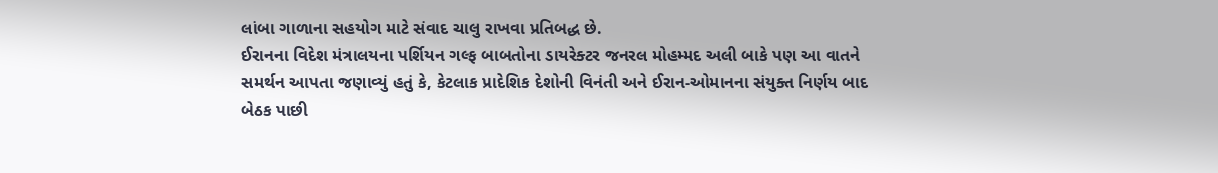લાંબા ગાળાના સહયોગ માટે સંવાદ ચાલુ રાખવા પ્રતિબદ્ધ છે.
ઈરાનના વિદેશ મંત્રાલયના પર્શિયન ગલ્ફ બાબતોના ડાયરેક્ટર જનરલ મોહમ્મદ અલી બાકે પણ આ વાતને સમર્થન આપતા જણાવ્યું હતું કે, કેટલાક પ્રાદેશિક દેશોની વિનંતી અને ઈરાન-ઓમાનના સંયુક્ત નિર્ણય બાદ બેઠક પાછી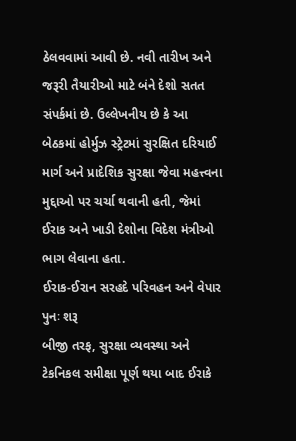ઠેલવવામાં આવી છે. નવી તારીખ અને જરૂરી તૈયારીઓ માટે બંને દેશો સતત સંપર્કમાં છે. ઉલ્લેખનીય છે કે આ બેઠકમાં હોર્મુઝ સ્ટ્રેટમાં સુરક્ષિત દરિયાઈ માર્ગ અને પ્રાદેશિક સુરક્ષા જેવા મહત્ત્વના મુદ્દાઓ પર ચર્ચા થવાની હતી, જેમાં ઈરાક અને ખાડી દેશોના વિદેશ મંત્રીઓ ભાગ લેવાના હતા.
ઈરાક-ઈરાન સરહદે પરિવહન અને વેપાર પુનઃ શરૂ
બીજી તરફ, સુરક્ષા વ્યવસ્થા અને ટેકનિકલ સમીક્ષા પૂર્ણ થયા બાદ ઈરાકે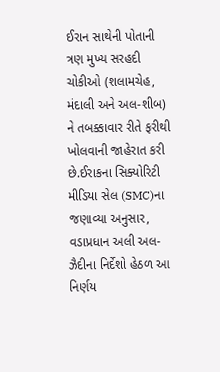ઈરાન સાથેની પોતાની ત્રણ મુખ્ય સરહદી ચોકીઓ (શલામચેહ, મંદાલી અને અલ-શીબ) ને તબક્કાવાર રીતે ફરીથી ખોલવાની જાહેરાત કરી છે.ઈરાકના સિક્યોરિટી મીડિયા સેલ (SMC)ના જણાવ્યા અનુસાર, વડાપ્રધાન અલી અલ-ઝૈદીના નિર્દેશો હેઠળ આ નિર્ણય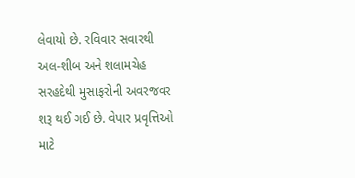લેવાયો છે. રવિવાર સવારથી અલ-શીબ અને શલામચેહ સરહદેથી મુસાફરોની અવરજવર શરૂ થઈ ગઈ છે. વેપાર પ્રવૃત્તિઓ માટે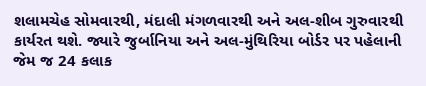શલામચેહ સોમવારથી, મંદાલી મંગળવારથી અને અલ-શીબ ગુરુવારથી કાર્યરત થશે. જ્યારે જુર્બાનિયા અને અલ-મુંથિરિયા બોર્ડર પર પહેલાની જેમ જ 24 કલાક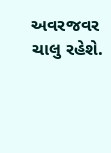અવરજવર ચાલુ રહેશે.